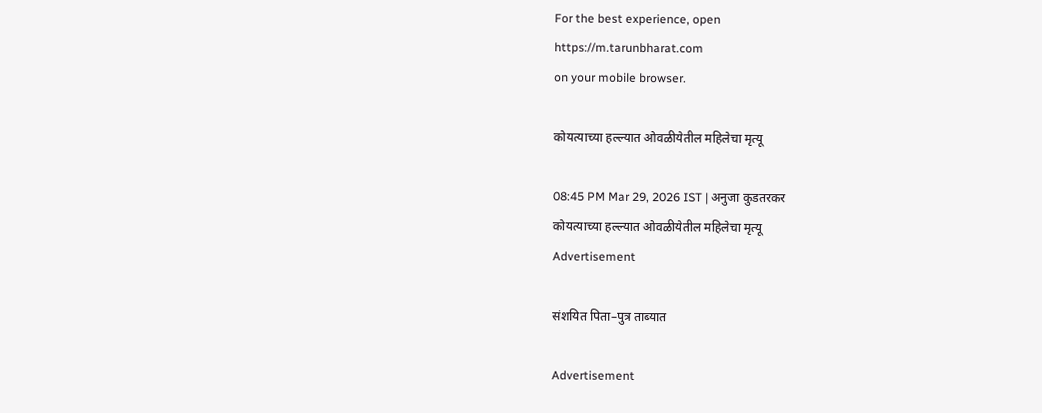For the best experience, open
https://m.tarunbharat.com
on your mobile browser.

कोयत्याच्या हल्ल्यात ओवळीयेतील महिलेचा मृत्यू

08:45 PM Mar 29, 2026 IST | अनुजा कुडतरकर
कोयत्याच्या हल्ल्यात ओवळीयेतील महिलेचा मृत्यू
Advertisement

संशयित पिता–पुत्र ताब्यात

Advertisement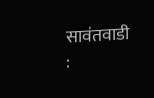सावंतवाडी :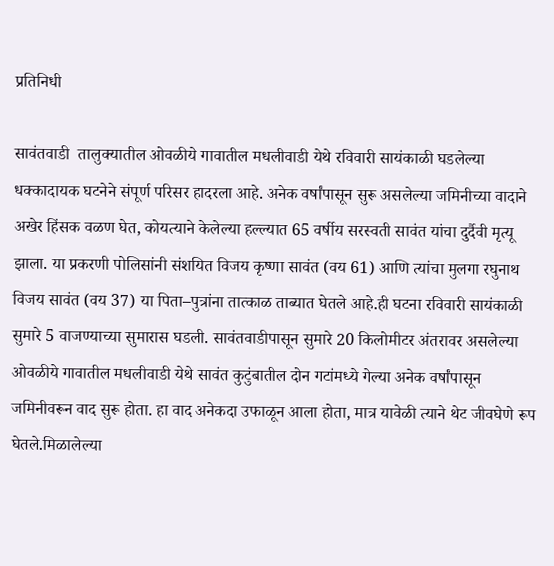प्रतिनिधी

सावंतवाडी  तालुक्यातील ओवळीये गावातील मधलीवाडी येथे रविवारी सायंकाळी घडलेल्या धक्कादायक घटनेने संपूर्ण परिसर हादरला आहे. अनेक वर्षांपासून सुरू असलेल्या जमिनीच्या वादाने अखेर हिंसक वळण घेत, कोयत्याने केलेल्या हल्ल्यात 65 वर्षीय सरस्वती सावंत यांचा दुर्दैवी मृत्यू झाला. या प्रकरणी पोलिसांनी संशयित विजय कृष्णा सावंत (वय 61) आणि त्यांचा मुलगा रघुनाथ विजय सावंत (वय 37) या पिता–पुत्रांना तात्काळ ताब्यात घेतले आहे.ही घटना रविवारी सायंकाळी सुमारे 5 वाजण्याच्या सुमारास घडली. सावंतवाडीपासून सुमारे 20 किलोमीटर अंतरावर असलेल्या ओवळीये गावातील मधलीवाडी येथे सावंत कुटुंबातील दोन गटांमध्ये गेल्या अनेक वर्षांपासून जमिनीवरून वाद सुरू होता. हा वाद अनेकदा उफाळून आला होता, मात्र यावेळी त्याने थेट जीवघेणे रूप घेतले.मिळालेल्या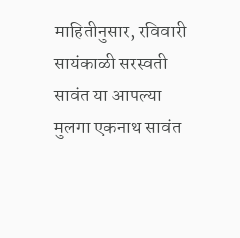माहितीनुसार, रविवारी सायंकाळी सरस्वती सावंत या आपल्या मुलगा एकनाथ सावंत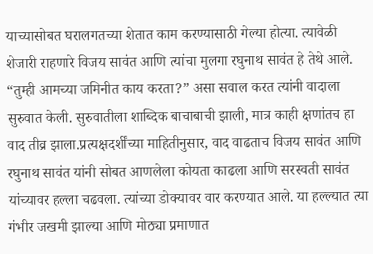याच्यासोबत घरालगतच्या शेतात काम करण्यासाठी गेल्या होत्या. त्यावेळी शेजारी राहणारे विजय सावंत आणि त्यांचा मुलगा रघुनाथ सावंत हे तेथे आले. “तुम्ही आमच्या जमिनीत काय करता?” असा सवाल करत त्यांनी वादाला सुरुवात केली. सुरुवातीला शाब्दिक बाचाबाची झाली, मात्र काही क्षणांतच हा वाद तीव्र झाला.प्रत्यक्षदर्शींच्या माहितीनुसार, वाद वाढताच विजय सावंत आणि रघुनाथ सावंत यांनी सोबत आणलेला कोयता काढला आणि सरस्वती सावंत यांच्यावर हल्ला चढवला. त्यांच्या डोक्यावर वार करण्यात आले. या हल्ल्यात त्या गंभीर जखमी झाल्या आणि मोठ्या प्रमाणात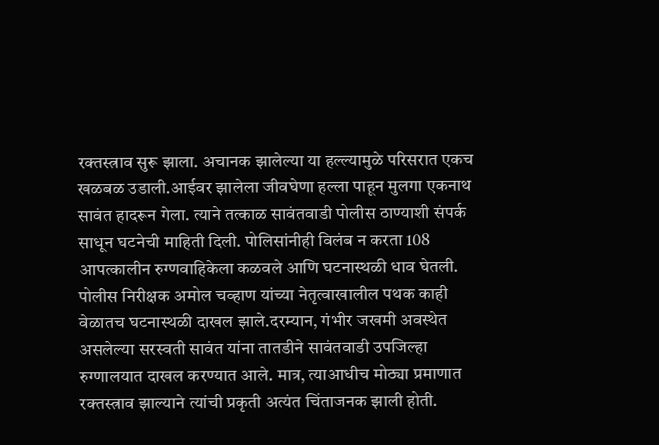रक्तस्त्राव सुरू झाला. अचानक झालेल्या या हल्ल्यामुळे परिसरात एकच खळबळ उडाली.आईवर झालेला जीवघेणा हल्ला पाहून मुलगा एकनाथ सावंत हादरून गेला. त्याने तत्काळ सावंतवाडी पोलीस ठाण्याशी संपर्क साधून घटनेची माहिती दिली. पोलिसांनीही विलंब न करता 108 आपत्कालीन रुग्णवाहिकेला कळवले आणि घटनास्थळी धाव घेतली. पोलीस निरीक्षक अमोल चव्हाण यांच्या नेतृत्वाखालील पथक काही वेळातच घटनास्थळी दाखल झाले.दरम्यान, गंभीर जखमी अवस्थेत असलेल्या सरस्वती सावंत यांना तातडीने सावंतवाडी उपजिल्हा रुग्णालयात दाखल करण्यात आले. मात्र, त्याआधीच मोठ्या प्रमाणात रक्तस्त्राव झाल्याने त्यांची प्रकृती अत्यंत चिंताजनक झाली होती.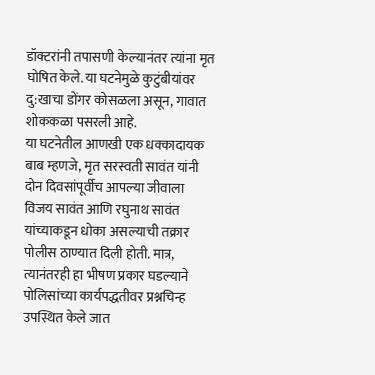डॉक्टरांनी तपासणी केल्यानंतर त्यांना मृत घोषित केले. या घटनेमुळे कुटुंबीयांवर दु:खाचा डोंगर कोसळला असून, गावात शोककळा पसरली आहे.
या घटनेतील आणखी एक धक्कादायक बाब म्हणजे, मृत सरस्वती सावंत यांनी दोन दिवसांपूर्वीच आपल्या जीवाला विजय सावंत आणि रघुनाथ सावंत यांच्याकडून धोका असल्याची तक्रार पोलीस ठाण्यात दिली होती. मात्र, त्यानंतरही हा भीषण प्रकार घडल्याने पोलिसांच्या कार्यपद्धतीवर प्रश्नचिन्ह उपस्थित केले जात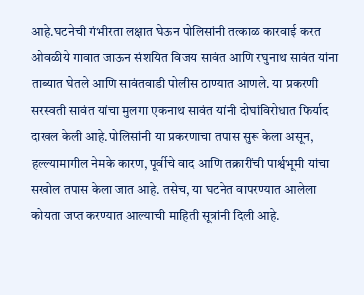आहे.घटनेची गंभीरता लक्षात घेऊन पोलिसांनी तत्काळ कारवाई करत ओवळीये गावात जाऊन संशयित विजय सावंत आणि रघुनाथ सावंत यांना ताब्यात घेतले आणि सावंतवाडी पोलीस ठाण्यात आणले. या प्रकरणी सरस्वती सावंत यांचा मुलगा एकनाथ सावंत यांनी दोघांविरोधात फिर्याद दाखल केली आहे.पोलिसांनी या प्रकरणाचा तपास सुरू केला असून, हल्ल्यामागील नेमके कारण, पूर्वीचे वाद आणि तक्रारींची पार्श्वभूमी यांचा सखोल तपास केला जात आहे. तसेच, या घटनेत वापरण्यात आलेला कोयता जप्त करण्यात आल्याची माहिती सूत्रांनी दिली आहे.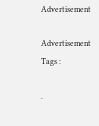Advertisement

Advertisement
Tags :

.